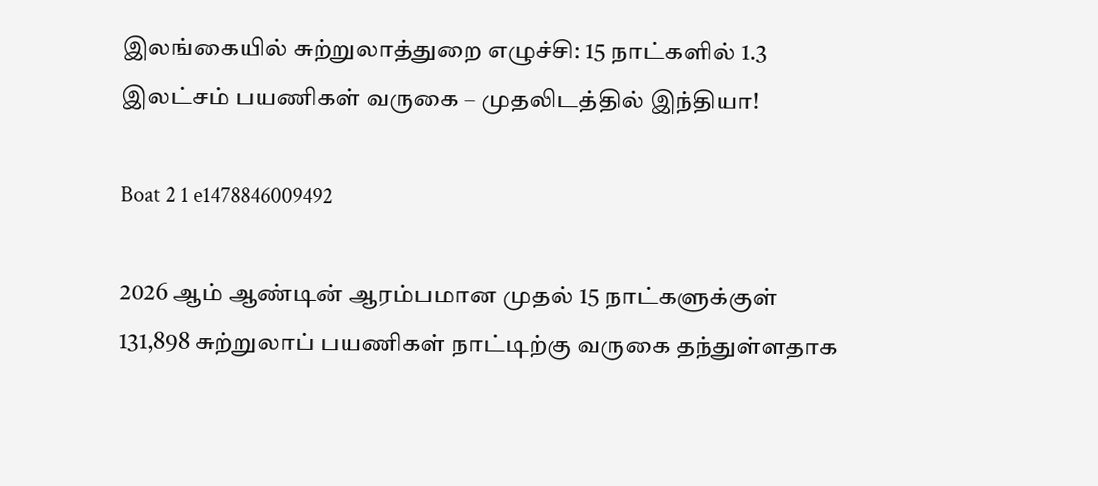இலங்கையில் சுற்றுலாத்துறை எழுச்சி: 15 நாட்களில் 1.3 இலட்சம் பயணிகள் வருகை – முதலிடத்தில் இந்தியா!

Boat 2 1 e1478846009492

2026 ஆம் ஆண்டின் ஆரம்பமான முதல் 15 நாட்களுக்குள் 131,898 சுற்றுலாப் பயணிகள் நாட்டிற்கு வருகை தந்துள்ளதாக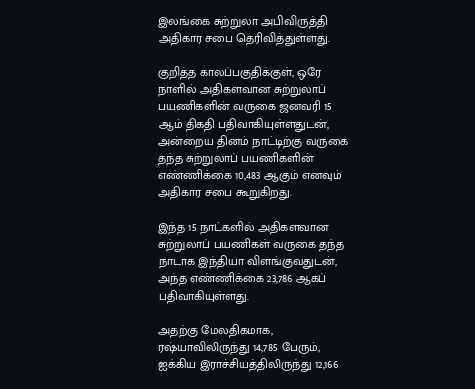இலங்கை சுற்றுலா அபிவிருத்தி அதிகார சபை தெரிவித்துள்ளது.

குறித்த காலப்பகுதிக்குள், ஒரே நாளில் அதிகளவான சுற்றுலாப் பயணிகளின் வருகை ஜனவரி 15 ஆம் திகதி பதிவாகியுள்ளதுடன், அன்றைய தினம் நாட்டிற்கு வருகை தந்த சுற்றுலாப் பயணிகளின் எண்ணிக்கை 10,483 ஆகும் எனவும் அதிகார சபை கூறுகிறது.

இந்த 15 நாட்களில் அதிகளவான சுற்றுலாப் பயணிகள் வருகை தந்த நாடாக இந்தியா விளங்குவதுடன், அந்த எண்ணிக்கை 23,786 ஆகப் பதிவாகியுள்ளது.

அதற்கு மேலதிகமாக, ரஷ்யாவிலிருந்து 14,785 பேரும், ஐக்கிய இராச்சியத்திலிருந்து 12,166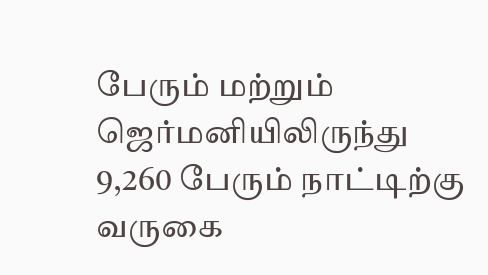பேரும் மற்றும் ஜெர்மனியிலிருந்து 9,260 பேரும் நாட்டிற்கு வருகை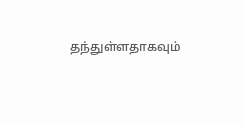தந்துள்ளதாகவும்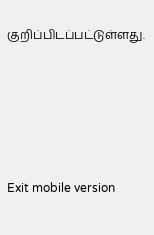குறிப்பிடப்பட்டுள்ளது.





Exit mobile version